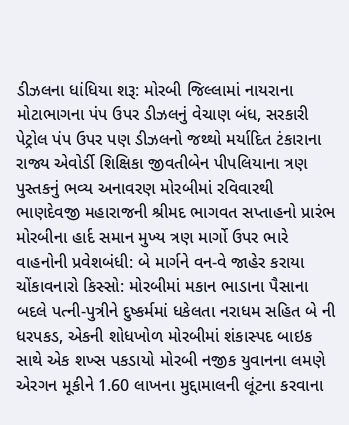ડીઝલના ધાંધિયા શરૂ: મોરબી જિલ્લામાં નાયરાના મોટાભાગના પંપ ઉપર ડીઝલનું વેચાણ બંધ, સરકારી પેટ્રોલ પંપ ઉપર પણ ડીઝલનો જથ્થો મર્યાદિત ટંકારાના રાજ્ય એવોર્ડી શિક્ષિકા જીવતીબેન પીપલિયાના ત્રણ પુસ્તકનું ભવ્ય અનાવરણ મોરબીમાં રવિવારથી ભાણદેવજી મહારાજની શ્રીમદ ભાગવત સપ્તાહનો પ્રારંભ મોરબીના હાર્દ સમાન મુખ્ય ત્રણ માર્ગો ઉપર ભારે વાહનોની પ્રવેશબંધી: બે માર્ગને વન-વે જાહેર કરાયા ચોંકાવનારો કિસ્સો: મોરબીમાં મકાન ભાડાના પૈસાના બદલે પત્ની-પુત્રીને દુષ્કર્મમાં ધકેલતા નરાધમ સહિત બે ની ધરપકડ, એકની શોધખોળ મોરબીમાં શંકાસ્પદ બાઇક સાથે એક શખ્સ પકડાયો મોરબી નજીક યુવાનના લમણે એરગન મૂકીને 1.60 લાખના મુદ્દામાલની લૂંટના કરવાના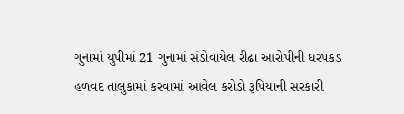ગુનામાં યુપીમાં 21 ગુનામાં સંડોવાયેલ રીઢા આરોપીની ધરપકડ હળવદ તાલુકામાં કરવામાં આવેલ કરોડો રૂપિયાની સરકારી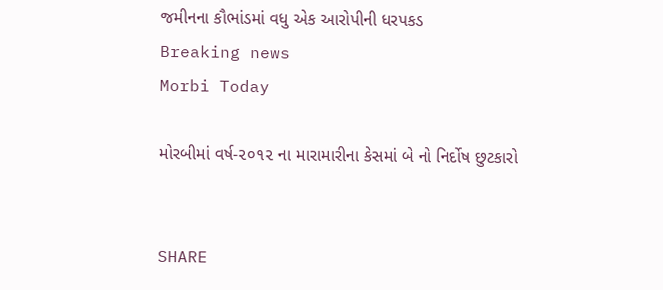જમીનના કૌભાંડમાં વધુ એક આરોપીની ધરપકડ
Breaking news
Morbi Today

મોરબીમાં વર્ષ-૨૦૧૨ ના મારામારીના કેસમાં બે નો નિર્દોષ છુટકારો


SHARE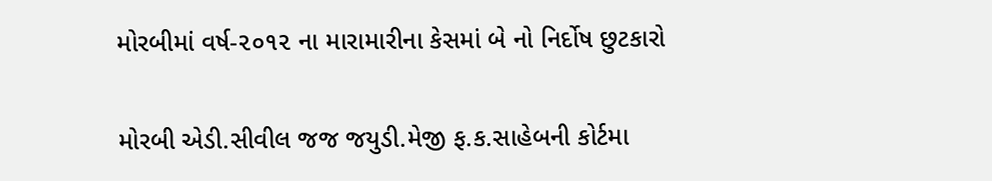મોરબીમાં વર્ષ-૨૦૧૨ ના મારામારીના કેસમાં બે નો નિર્દોષ છુટકારો

મોરબી એડી.સીવીલ જજ જયુડી.મેજી ફ.ક.સાહેબની કોર્ટમા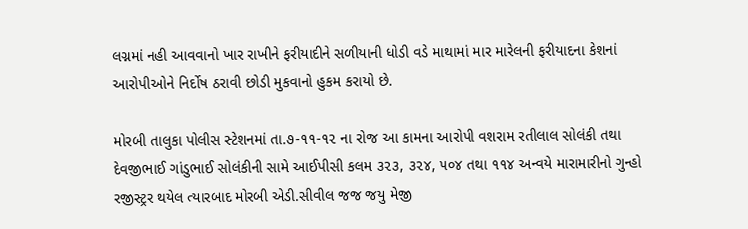લગ્નમાં નહી આવવાનો ખાર રાખીને ફરીયાદીને સળીયાની ધોડી વડે માથામાં માર મારેલની ફરીયાદના કેશનાં આરોપીઓને નિર્દોષ ઠરાવી છોડી મુકવાનો હુકમ કરાયો છે.

મોરબી તાલુકા પોલીસ સ્ટેશનમાં તા.૭-૧૧-૧૨ ના રોજ આ કામના આરોપી વશરામ રતીલાલ સોલંકી તથા દેવજીભાઈ ગાંડુભાઈ સોલંકીની સામે આઈપીસી કલમ ૩૨૩, ૩૨૪, ૫૦૪ તથા ૧૧૪ અન્વયે મારામારીનો ગુન્હો રજીસ્ટ્રર થયેલ ત્યારબાદ મોરબી એડી.સીવીલ જજ જયુ મેજી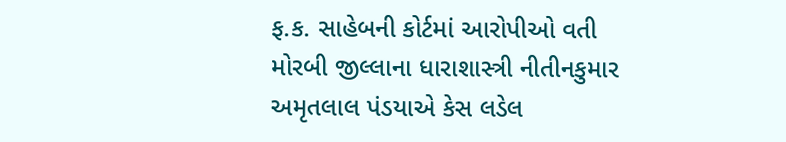ફ.ક. સાહેબની કોર્ટમાં આરોપીઓ વતી મોરબી જીલ્લાના ધારાશાસ્ત્રી નીતીનકુમાર અમૃતલાલ પંડયાએ કેસ લડેલ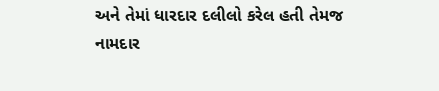અને તેમાં ધારદાર દલીલો કરેલ હતી તેમજ નામદાર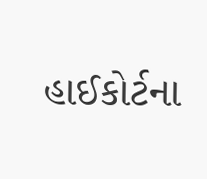હાઈકોર્ટના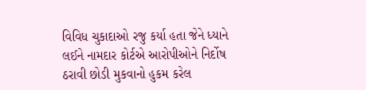વિવિધ ચુકાદાઓ રજુ કર્યા હતા જેને ધ્યાને લઈને નામદાર કોર્ટએ આરોપીઓને નિર્દોષ ઠરાવી છોડી મુકવાનો હુકમ કરેલ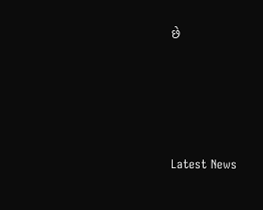છે






Latest News